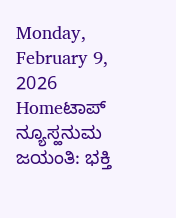Monday, February 9, 2026
Homeಟಾಪ್ ನ್ಯೂಸ್ಹನುಮ ಜಯಂತಿ: ಭಕ್ತಿ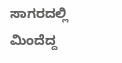ಸಾಗರದಲ್ಲಿ ಮಿಂದೆದ್ದ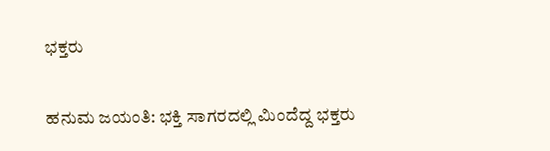ಭಕ್ತರು

ಹನುಮ ಜಯಂತಿ: ಭಕ್ತಿ ಸಾಗರದಲ್ಲಿ ಮಿಂದೆದ್ದ ಭಕ್ತರು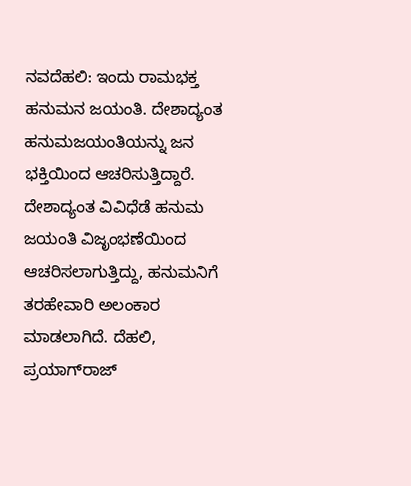ನವದೆಹಲಿ: ಇಂದು ರಾಮಭಕ್ತ ಹನುಮನ ಜಯಂತಿ. ದೇಶಾದ್ಯಂತ ಹನುಮಜಯಂತಿಯನ್ನು ಜನ ಭಕ್ತಿಯಿಂದ ಆಚರಿಸುತ್ತಿದ್ದಾರೆ. ದೇಶಾದ್ಯಂತ ವಿವಿಧೆಡೆ ಹನುಮ ಜಯಂತಿ ವಿಜೃಂಭಣೆಯಿಂದ ಆಚರಿಸಲಾಗುತ್ತಿದ್ದು, ಹನುಮನಿಗೆ ತರಹೇವಾರಿ ಅಲಂಕಾರ ಮಾಡಲಾಗಿದೆ. ದೆಹಲಿ, ಪ್ರಯಾಗ್‌ರಾಜ್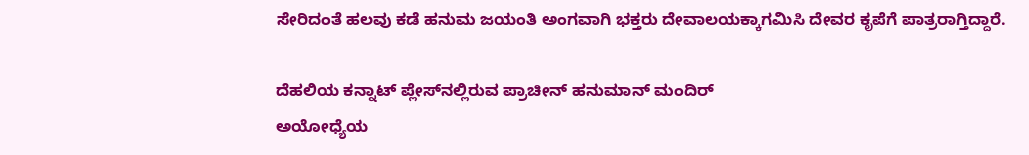ಸೇರಿದಂತೆ ಹಲವು ಕಡೆ ಹನುಮ ಜಯಂತಿ ಅಂಗವಾಗಿ ಭಕ್ತರು ದೇವಾಲಯಕ್ಕಾಗಮಿಸಿ ದೇವರ ಕೃಪೆಗೆ ಪಾತ್ರರಾಗ್ತಿದ್ದಾರೆ.

ದೆಹಲಿಯ ಕನ್ನಾಟ್ ಪ್ಲೇಸ್‌ನಲ್ಲಿರುವ ಪ್ರಾಚೀನ್ ಹನುಮಾನ್‌ ಮಂದಿರ್
ಅಯೋಧ್ಯೆಯ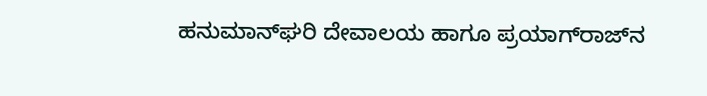ಹನುಮಾನ್‌ಘರಿ ದೇವಾಲಯ ಹಾಗೂ ಪ್ರಯಾಗ್‌ರಾಜ್‌ನ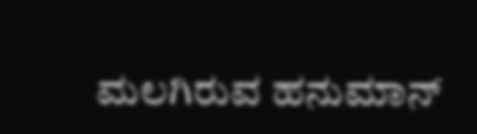ಮಲಗಿರುವ ಹನುಮಾನ್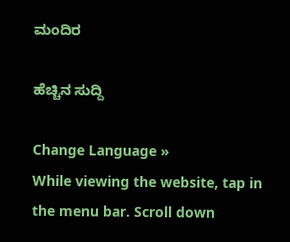ಮಂದಿರ

ಹೆಚ್ಚಿನ ಸುದ್ದಿ

Change Language »
While viewing the website, tap in the menu bar. Scroll down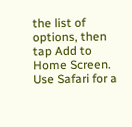the list of options, then tap Add to Home Screen.
Use Safari for a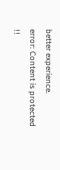better experience.
error: Content is protected !!